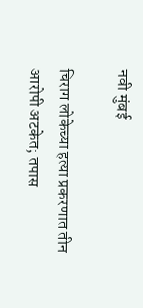नवी मुंबई

चिराग लोकेच्या हत्या प्रकरणात तीन आरोपी अटकेत; तपास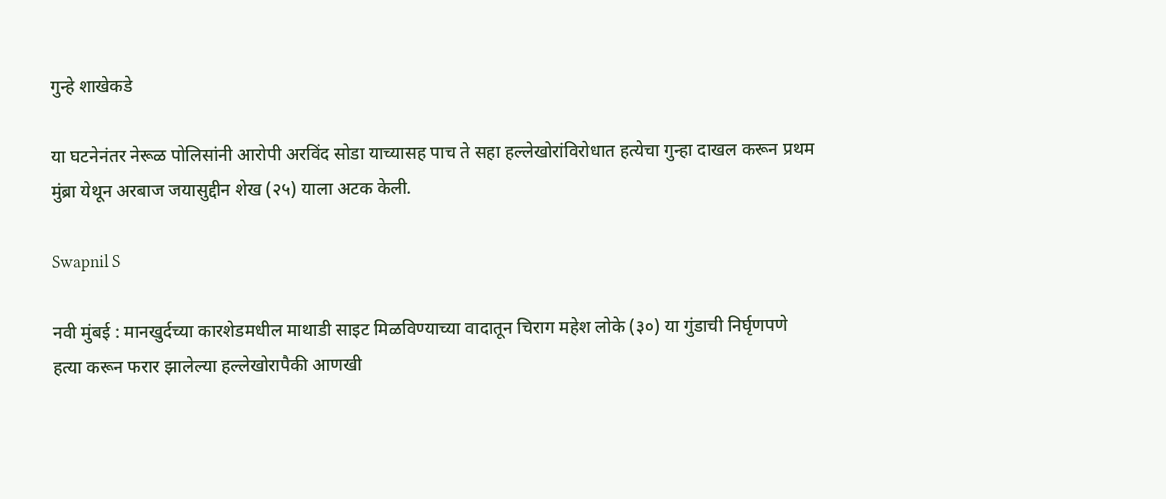गुन्हे शाखेकडे

या घटनेनंतर नेरूळ पोलिसांनी आरोपी अरविंद सोडा याच्यासह पाच ते सहा हल्लेखोरांविरोधात हत्येचा गुन्हा दाखल करून प्रथम मुंब्रा येथून अरबाज जयासुद्दीन शेख (२५) याला अटक केली.

Swapnil S

नवी मुंबई : मानखुर्दच्या कारशेडमधील माथाडी साइट मिळविण्याच्या वादातून चिराग महेश लोके (३०) या गुंडाची निर्घृणपणे हत्या करून फरार झालेल्या हल्लेखोरापैकी आणखी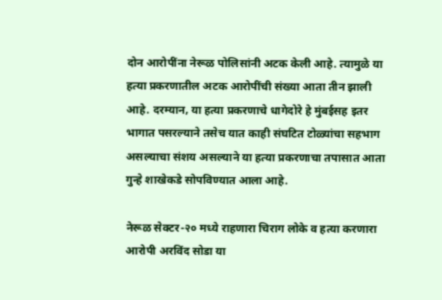दोन आरोपींना नेरूळ पोलिसांनी अटक केली आहे. त्यामुळे या हत्या प्रकरणातील अटक आरोपींची संख्या आता तीन झाली आहे. दरम्यान, या हत्या प्रकरणाचे धागेदोरे हे मुंबईसह इतर भागात पसरल्याने तसेच यात काही संघटित टोळ्यांचा सहभाग असल्याचा संशय असल्याने या हत्या प्रकरणाचा तपासात आता गुन्हे शाखेकडे सोपविण्यात आला आहे.

नेरूळ सेक्टर-२० मध्ये राहणारा चिराग लोके व हत्या करणारा आरोपी अरविंद सोडा या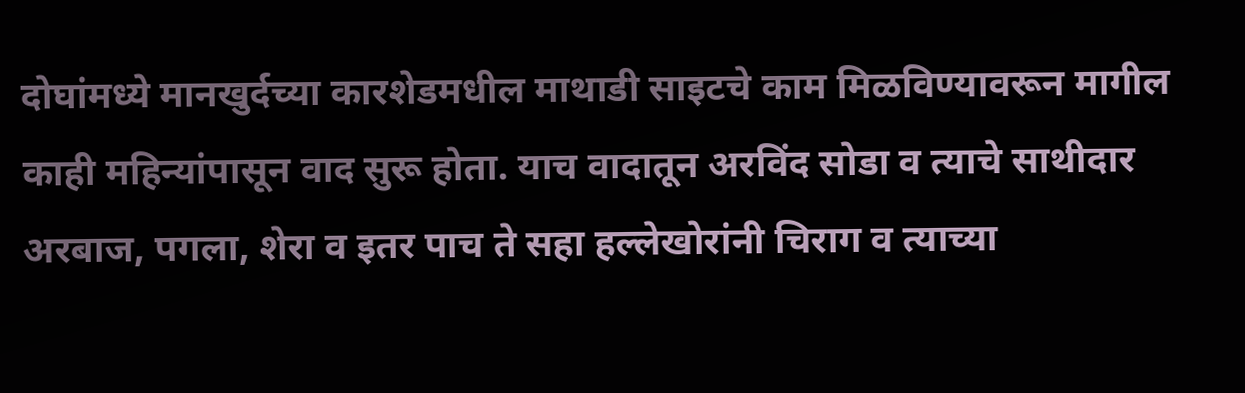दोघांमध्ये मानखुर्दच्या कारशेडमधील माथाडी साइटचे काम मिळविण्यावरून मागील काही महिन्यांपासून वाद सुरू होता. याच वादातून अरविंद सोडा व त्याचे साथीदार अरबाज, पगला, शेरा व इतर पाच ते सहा हल्लेखोरांनी चिराग व त्याच्या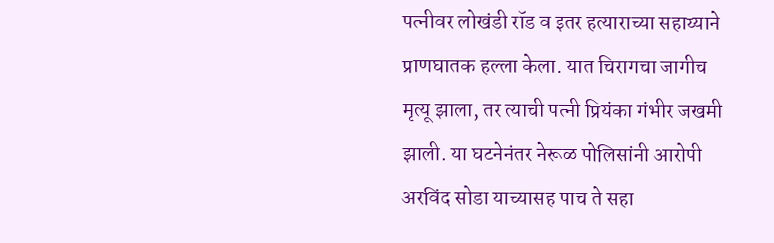पत्नीवर लोखंडी रॉड व इतर हत्याराच्या सहाय्याने प्राणघातक हल्ला केला. यात चिरागचा जागीच मृत्यू झाला, तर त्याची पत्नी प्रियंका गंभीर जखमी झाली. या घटनेनंतर नेरूळ पोलिसांनी आरोपी अरविंद सोडा याच्यासह पाच ते सहा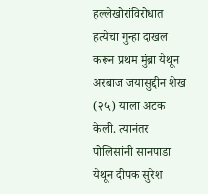हल्लेखोरांविरोधात हत्येचा गुन्हा दाखल करून प्रथम मुंब्रा येथून अरबाज जयासुद्दीन शेख (२५) याला अटक केली. त्यानंतर पोलिसांनी सानपाडा येथून दीपक सुरेश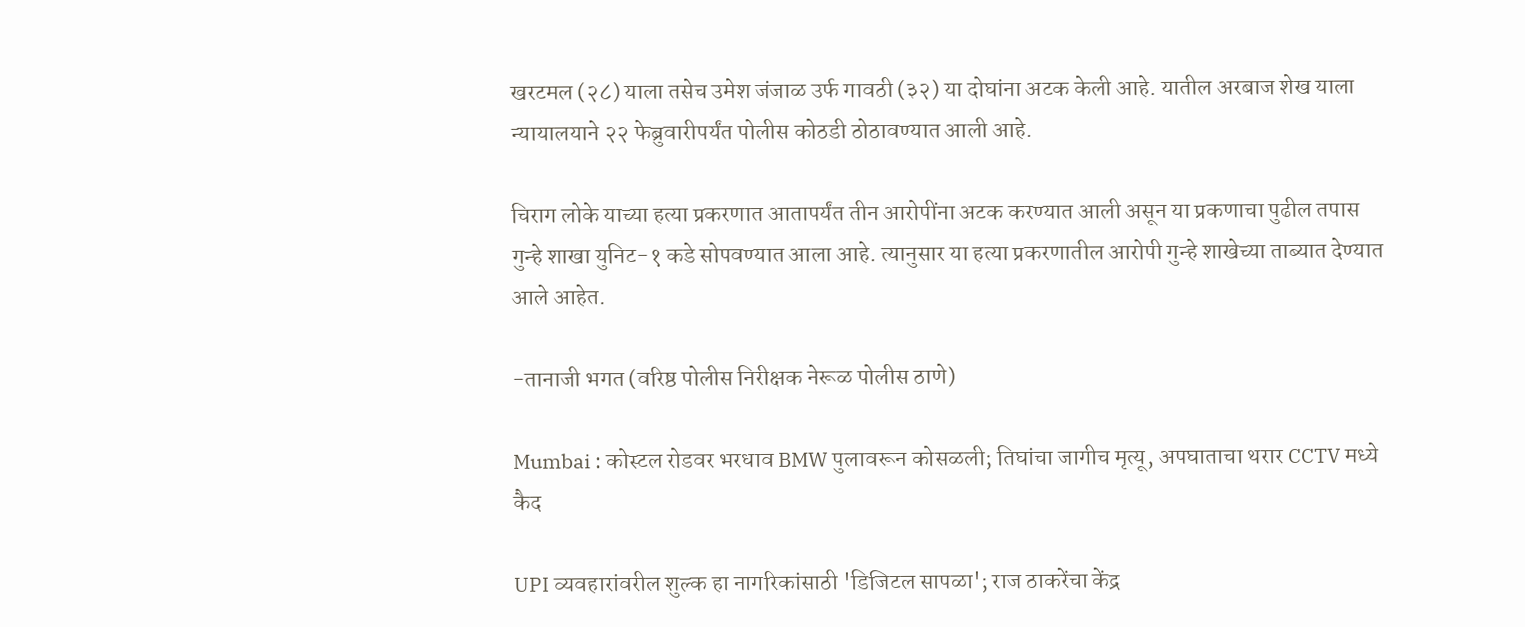खरटमल (२८) याला तसेच उमेश जंजाळ उर्फ गावठी (३२) या दोघांना अटक केली आहे. यातील अरबाज शेख याला न्यायालयाने २२ फेब्रुवारीपर्यंत पोलीस कोठडी ठोठावण्यात आली आहे.

चिराग लोके याच्या हत्या प्रकरणात आतापर्यंत तीन आरोपींना अटक करण्यात आली असून या प्रकणाचा पुढील तपास गुन्हे शाखा युनिट-१ कडे सोपवण्यात आला आहे. त्यानुसार या हत्या प्रकरणातील आरोपी गुन्हे शाखेच्या ताब्यात देण्यात आले आहेत.

-तानाजी भगत (वरिष्ठ पोलीस निरीक्षक नेरूळ पोलीस ठाणे)

Mumbai : कोस्टल रोडवर भरधाव BMW पुलावरून कोसळली; तिघांचा जागीच मृत्यू, अपघाताचा थरार CCTV मध्ये कैद

UPI व्यवहारांवरील शुल्क हा नागरिकांसाठी 'डिजिटल सापळा'; राज ठाकरेंचा केंद्र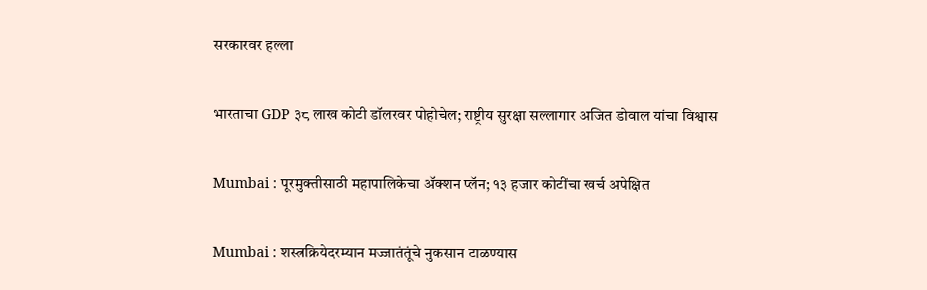सरकारवर हल्ला

भारताचा GDP ३८ लाख कोटी डॉलरवर पोहोचेल; राष्ट्रीय सुरक्षा सल्लागार अजित डोवाल यांचा विश्वास

Mumbai : पूरमुक्तीसाठी महापालिकेचा ॲक्शन प्लॅन; १३ हजार कोटींचा खर्च अपेक्षित

Mumbai : शस्त्रक्रियेदरम्यान मज्जातंतूंचे नुकसान टाळण्यास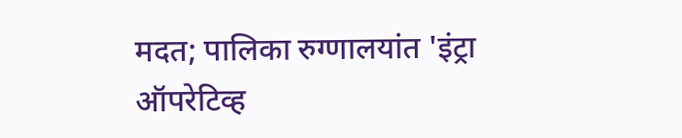मदत; पालिका रुग्णालयांत 'इंट्रा ऑपरेटिव्ह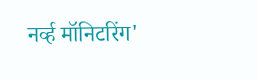नर्व्ह मॉनिटरिंग'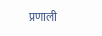प्रणाली